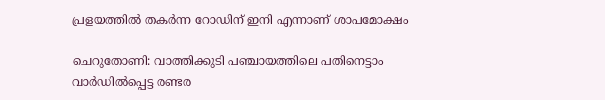പ്രളയത്തിൽ തകർന്ന റോഡിന് ഇനി എന്നാണ് ശാപമോക്ഷം

ചെറുതോണി: വാത്തിക്കുടി പഞ്ചായത്തിലെ പതിനെട്ടാം വാർഡിൽപ്പെട്ട രണ്ടര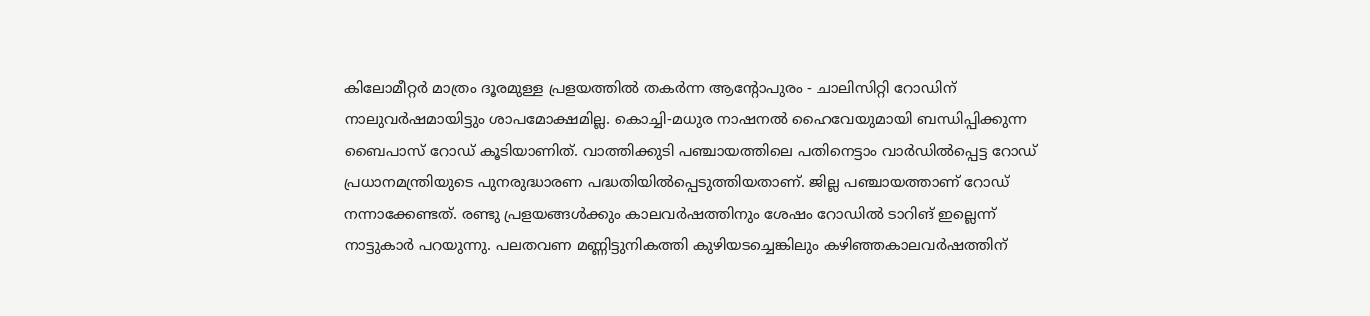കിലോമീറ്റർ മാത്രം ദൂരമുള്ള പ്രളയത്തിൽ തകർന്ന ആന്‍റോപുരം - ചാലിസിറ്റി റോഡിന് നാലുവർഷമായിട്ടും ശാപമോക്ഷമില്ല. കൊച്ചി-മധുര നാഷനൽ ഹൈവേയുമായി ബന്ധിപ്പിക്കുന്ന ബൈപാസ് റോഡ് കൂടിയാണിത്. വാത്തിക്കുടി പഞ്ചായത്തിലെ പതിനെട്ടാം വാർഡിൽപ്പെട്ട റോഡ് പ്രധാനമന്ത്രിയുടെ പുനരുദ്ധാരണ പദ്ധതിയിൽപ്പെടുത്തിയതാണ്. ജില്ല പഞ്ചായത്താണ് റോഡ് നന്നാക്കേണ്ടത്. രണ്ടു പ്രളയങ്ങൾക്കും കാലവർഷത്തിനും ശേഷം റോഡിൽ ടാറിങ് ഇല്ലെന്ന് നാട്ടുകാർ പറയുന്നു. പലതവണ മണ്ണിട്ടുനികത്തി കുഴിയടച്ചെങ്കിലും കഴിഞ്ഞകാലവർഷത്തിന്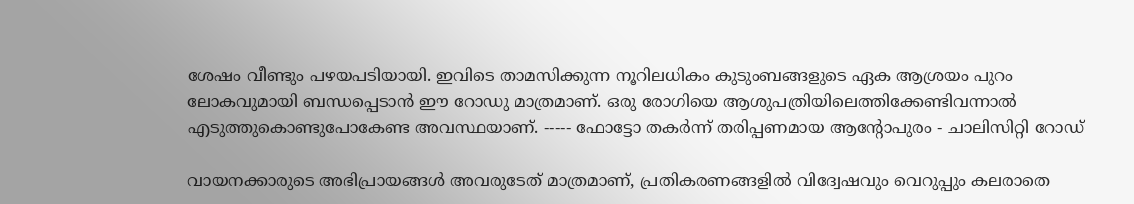ശേഷം വീണ്ടും പഴയപടിയായി. ഇവിടെ താമസിക്കുന്ന നൂറിലധികം കുടുംബങ്ങളുടെ ഏക ആശ്രയം പുറം ലോകവുമായി ബന്ധപ്പെടാൻ ഈ റോഡു മാത്രമാണ്. ഒരു രോഗിയെ ആശുപത്രിയിലെത്തിക്കേണ്ടിവന്നാൽ എടുത്തുകൊണ്ടുപോകേണ്ട അവസ്ഥയാണ്. ----- ഫോട്ടോ തകർന്ന് തരിപ്പണമായ ആന്‍റോപുരം - ചാലിസിറ്റി റോഡ്

വായനക്കാരുടെ അഭിപ്രായങ്ങള്‍ അവരുടേത് മാത്രമാണ്, പ്രതികരണങ്ങളിൽ വിദ്വേഷവും വെറുപ്പും കലരാതെ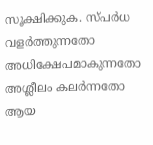സൂക്ഷിക്കുക. സ്പർധ വളർത്തുന്നതോ അധിക്ഷേപമാകുന്നതോ അശ്ലീലം കലർന്നതോ ആയ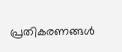പ്രതികരണങ്ങൾ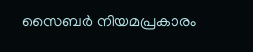സൈബർ നിയമപ്രകാരം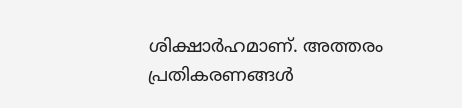ശിക്ഷാർഹമാണ്. അത്തരം പ്രതികരണങ്ങൾ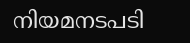നിയമനടപടി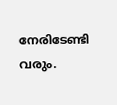നേരിടേണ്ടി വരും.